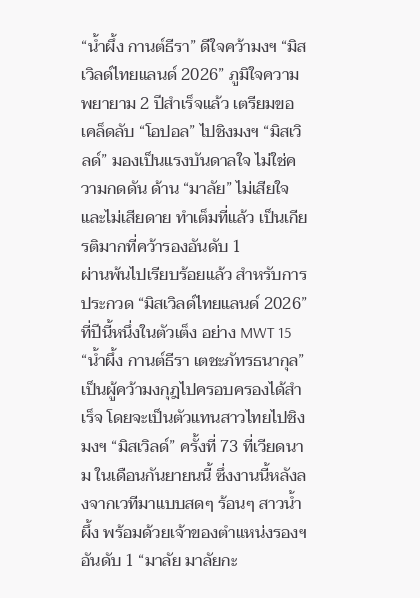“น้ำผึ้ง กานต์ธีรา” ดีใจคว้ามงฯ “มิสเวิลด์ไทยแลนด์ 2026” ภูมิใจความพยายาม 2 ปีสำเร็จแล้ว เตรียมขอเคล็ดลับ “โอปอล” ไปชิงมงฯ “มิสเวิลด์” มองเป็นแรงบันดาลใจ ไม่ใช่ความกดดัน ด้าน “มาลัย” ไม่เสียใจและไม่เสียดาย ทำเต็มที่แล้ว เป็นเกียรติมากที่คว้ารองอันดับ 1
ผ่านพ้นไปเรียบร้อยแล้ว สำหรับการประกวด “มิสเวิลด์ไทยแลนด์ 2026” ที่ปีนี้หนึ่งในตัวเต็ง อย่าง MWT 15 “น้ำผึ้ง กานต์ธีรา เตชะภัทรธนากุล” เป็นผู้คว้ามงกุฎไปครอบครองได้สำเร็จ โดยจะเป็นตัวแทนสาวไทยไปชิงมงฯ “มิสเวิลด์” ครั้งที่ 73 ที่เวียดนาม ในเดือนกันยายนนี้ ซึ่งงานนี้หลังลงจากเวทีมาแบบสดๆ ร้อนๆ สาวน้ำผึ้ง พร้อมด้วยเจ้าของตำแหน่งรองฯ อันดับ 1 “มาลัย มาลัยกะ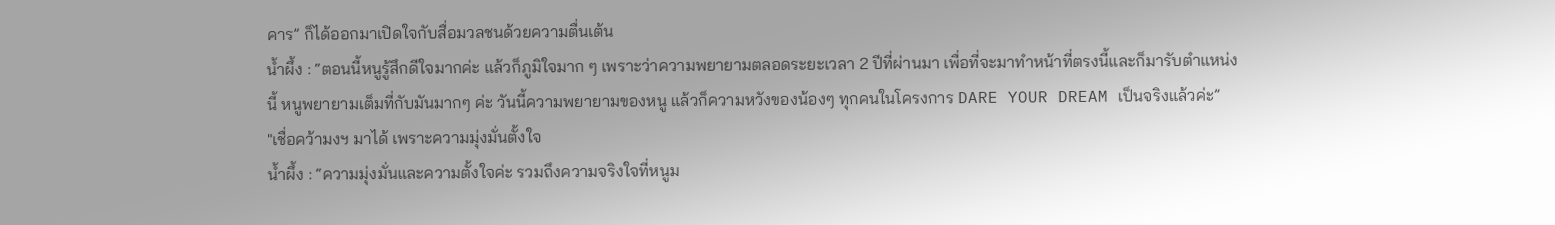คาร” ก็ได้ออกมาเปิดใจกับสื่อมวลชนด้วยความตื่นเต้น
น้ำผึ้ง : “ตอนนี้หนูรู้สึกดีใจมากค่ะ แล้วก็ภูมิใจมาก ๆ เพราะว่าความพยายามตลอดระยะเวลา 2 ปีที่ผ่านมา เพื่อที่จะมาทำหน้าที่ตรงนี้และก็มารับตำแหน่งนี้ หนูพยายามเต็มที่กับมันมากๆ ค่ะ วันนี้ความพยายามของหนู แล้วก็ความหวังของน้องๆ ทุกคนในโครงการ DARE YOUR DREAM เป็นจริงแล้วค่ะ”
"เชื่อคว้ามงฯ มาได้ เพราะความมุ่งมั่นตั้งใจ
น้ำผึ้ง : “ความมุ่งมั่นและความตั้งใจค่ะ รวมถึงความจริงใจที่หนูม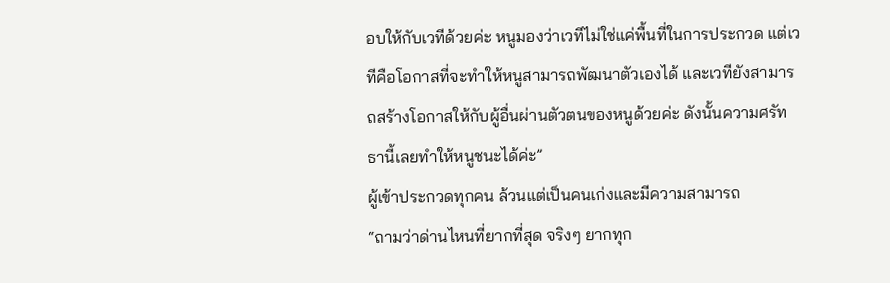อบให้กับเวทีด้วยค่ะ หนูมองว่าเวทีไม่ใช่แค่พื้นที่ในการประกวด แต่เวทีคือโอกาสที่จะทำให้หนูสามารถพัฒนาตัวเองได้ และเวทียังสามารถสร้างโอกาสให้กับผู้อื่นผ่านตัวตนของหนูด้วยค่ะ ดังนั้นความศรัทธานี้เลยทำให้หนูชนะได้ค่ะ”
ผู้เข้าประกวดทุกคน ล้วนแต่เป็นคนเก่งและมีความสามารถ
“ถามว่าด่านไหนที่ยากที่สุด จริงๆ ยากทุก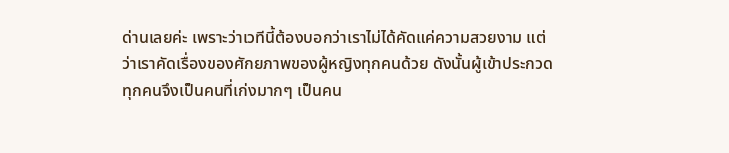ด่านเลยค่ะ เพราะว่าเวทีนี้ต้องบอกว่าเราไม่ได้คัดแค่ความสวยงาม แต่ว่าเราคัดเรื่องของศักยภาพของผู้หญิงทุกคนด้วย ดังนั้นผู้เข้าประกวดทุกคนจึงเป็นคนที่เก่งมากๆ เป็นคน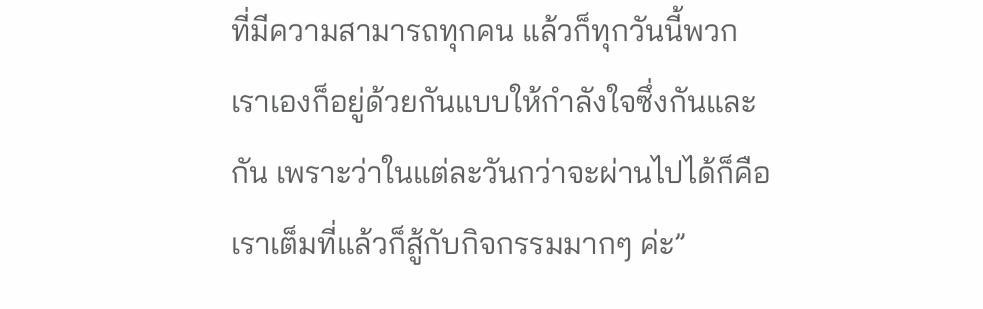ที่มีความสามารถทุกคน แล้วก็ทุกวันนี้พวกเราเองก็อยู่ด้วยกันแบบให้กำลังใจซึ่งกันและกัน เพราะว่าในแต่ละวันกว่าจะผ่านไปได้ก็คือ เราเต็มที่แล้วก็สู้กับกิจกรรมมากๆ ค่ะ”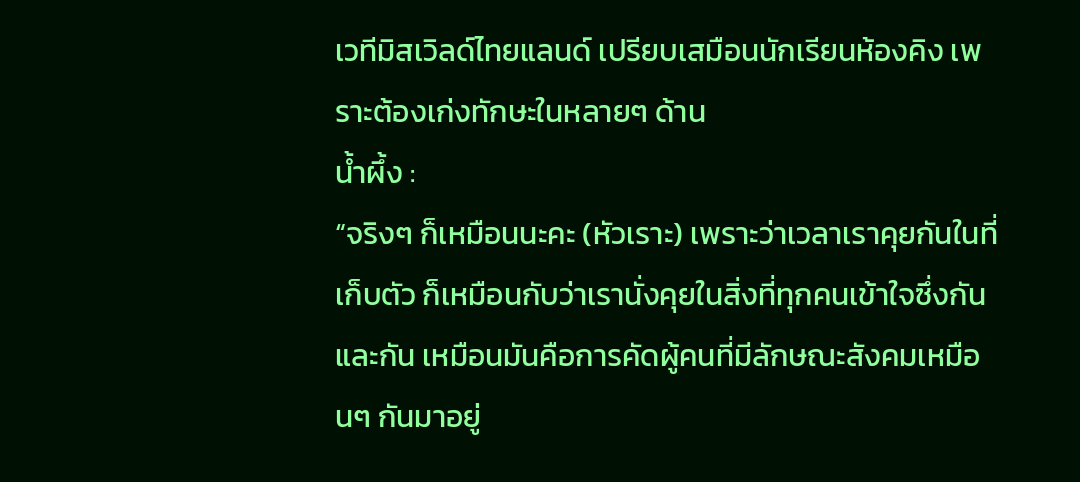เวทีมิสเวิลด์ไทยแลนด์ เปรียบเสมือนนักเรียนห้องคิง เพราะต้องเก่งทักษะในหลายๆ ด้าน
น้ำผึ้ง :
“จริงๆ ก็เหมือนนะคะ (หัวเราะ) เพราะว่าเวลาเราคุยกันในที่เก็บตัว ก็เหมือนกับว่าเรานั่งคุยในสิ่งที่ทุกคนเข้าใจซึ่งกันและกัน เหมือนมันคือการคัดผู้คนที่มีลักษณะสังคมเหมือนๆ กันมาอยู่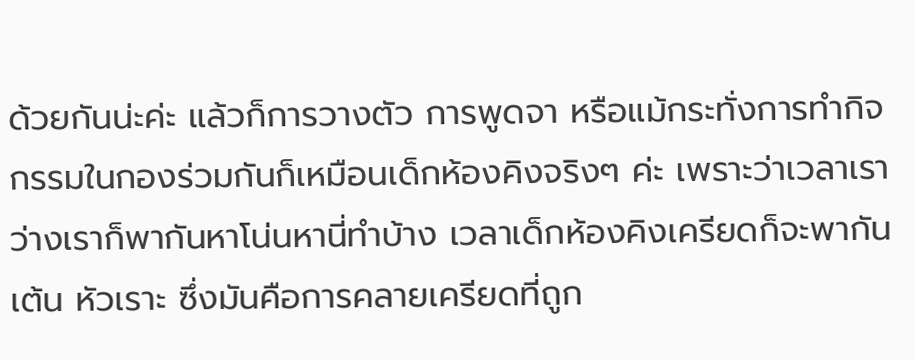ด้วยกันน่ะค่ะ แล้วก็การวางตัว การพูดจา หรือแม้กระทั่งการทำกิจกรรมในกองร่วมกันก็เหมือนเด็กห้องคิงจริงๆ ค่ะ เพราะว่าเวลาเราว่างเราก็พากันหาโน่นหานี่ทำบ้าง เวลาเด็กห้องคิงเครียดก็จะพากันเต้น หัวเราะ ซึ่งมันคือการคลายเครียดที่ถูก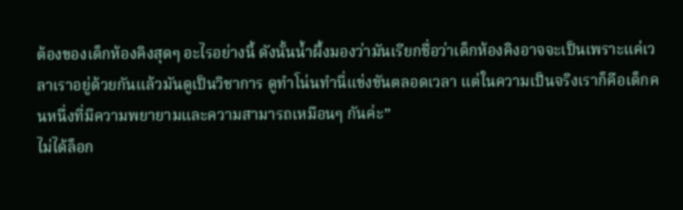ต้องของเด็กห้องคิงสุดๆ อะไรอย่างนี้ ดังนั้นน้ำผึ้งมองว่ามันเรียกชื่อว่าเด็กห้องคิงอาจจะเป็นเพราะแค่เวลาเราอยู่ด้วยกันแล้วมันดูเป็นวิชาการ ดูทำโน่นทำนี่แข่งขันตลอดเวลา แต่ในความเป็นจริงเราก็คือเด็กคนหนึ่งที่มีความพยายามและความสามารถเหมือนๆ กันค่ะ”
ไม่ได้ล็อก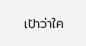เป้าว่าใค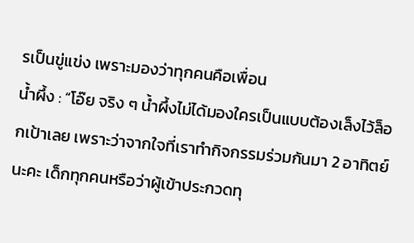รเป็นขู่แข่ง เพราะมองว่าทุกคนคือเพื่อน
น้ำผึ้ง : “โอ๊ย จริง ๆ น้ำผึ้งไม่ได้มองใครเป็นแบบต้องเล็งไว้ล็อกเป้าเลย เพราะว่าจากใจที่เราทำกิจกรรมร่วมกันมา 2 อาทิตย์นะคะ เด็กทุกคนหรือว่าผู้เข้าประกวดทุ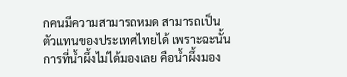กคนมีความสามารถหมด สามารถเป็นตัวแทนของประเทศไทยได้ เพราะฉะนั้นการที่น้ำผึ้งไม่ได้มองเลย คือน้ำผึ้งมอง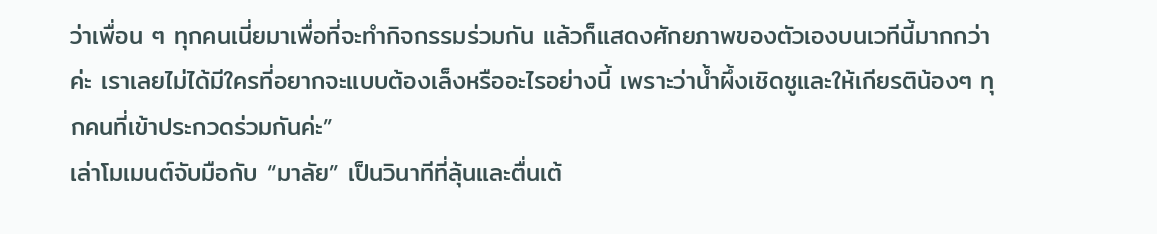ว่าเพื่อน ๆ ทุกคนเนี่ยมาเพื่อที่จะทำกิจกรรมร่วมกัน แล้วก็แสดงศักยภาพของตัวเองบนเวทีนี้มากกว่าค่ะ เราเลยไม่ได้มีใครที่อยากจะแบบต้องเล็งหรืออะไรอย่างนี้ เพราะว่าน้ำผึ้งเชิดชูและให้เกียรติน้องๆ ทุกคนที่เข้าประกวดร่วมกันค่ะ”
เล่าโมเมนต์จับมือกับ “มาลัย” เป็นวินาทีที่ลุ้นและตื่นเต้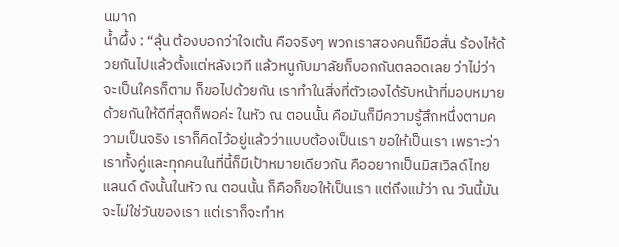นมาก
น้ำผึ้ง : “ลุ้น ต้องบอกว่าใจเต้น คือจริงๆ พวกเราสองคนก็มือสั่น ร้องไห้ด้วยกันไปแล้วตั้งแต่หลังเวที แล้วหนูกับมาลัยก็บอกกันตลอดเลย ว่าไม่ว่าจะเป็นใครก็ตาม ก็ขอไปด้วยกัน เราทำในสิ่งที่ตัวเองได้รับหน้าที่มอบหมายด้วยกันให้ดีที่สุดก็พอค่ะ ในหัว ณ ตอนนั้น คือมันก็มีความรู้สึกหนึ่งตามความเป็นจริง เราก็คิดไว้อยู่แล้วว่าแบบต้องเป็นเรา ขอให้เป็นเรา เพราะว่าเราทั้งคู่และทุกคนในที่นี้ก็มีเป้าหมายเดียวกัน คืออยากเป็นมิสเวิลด์ไทยแลนด์ ดังนั้นในหัว ณ ตอนนั้น ก็คือก็ขอให้เป็นเรา แต่ถึงแม้ว่า ณ วันนี้มันจะไม่ใช่วันของเรา แต่เราก็จะทำห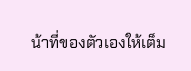น้าที่ของตัวเองให้เต็ม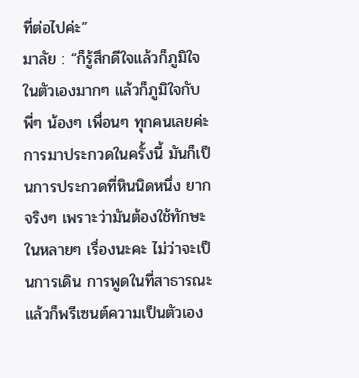ที่ต่อไปค่ะ”
มาลัย : “ก็รู้สึกดีใจแล้วก็ภูมิใจในตัวเองมากๆ แล้วก็ภูมิใจกับพี่ๆ น้องๆ เพื่อนๆ ทุกคนเลยค่ะ การมาประกวดในครั้งนี้ มันก็เป็นการประกวดที่หินนิดหนึ่ง ยากจริงๆ เพราะว่ามันต้องใช้ทักษะในหลายๆ เรื่องนะคะ ไม่ว่าจะเป็นการเดิน การพูดในที่สาธารณะ แล้วก็พรีเซนต์ความเป็นตัวเอง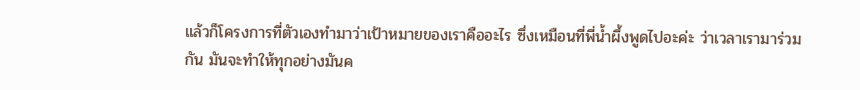แล้วก็โครงการที่ตัวเองทำมาว่าเป้าหมายของเราคืออะไร ซึ่งเหมือนที่พี่น้ำผึ้งพูดไปอะค่ะ ว่าเวลาเรามาร่วมกัน มันจะทำให้ทุกอย่างมันค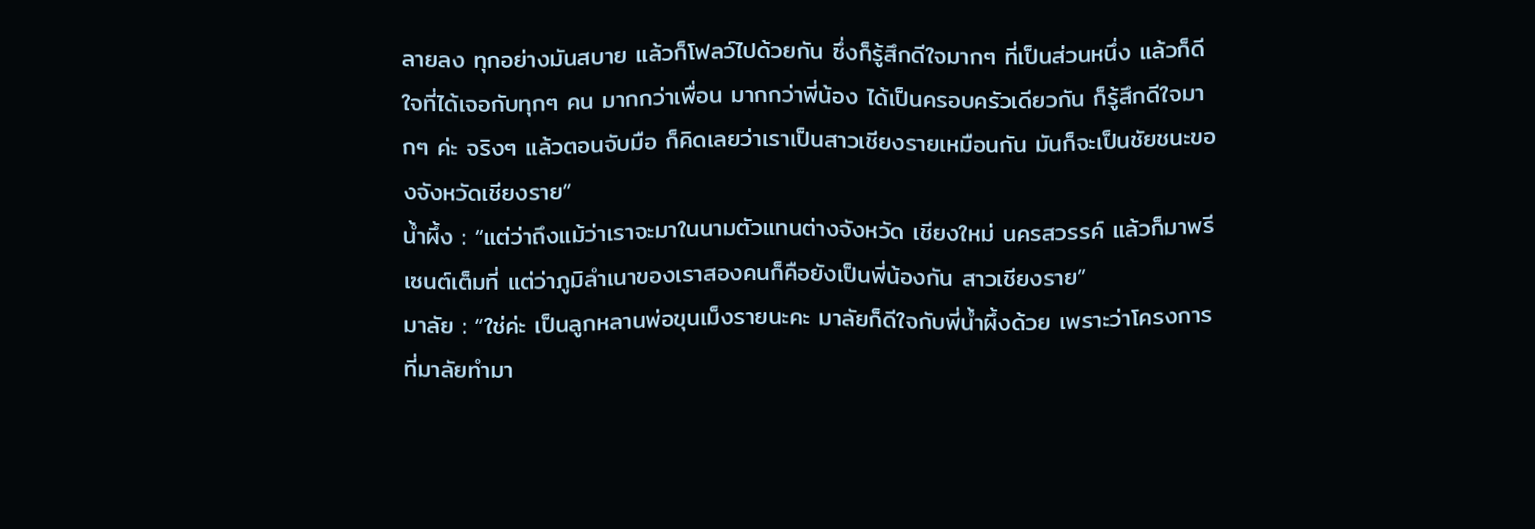ลายลง ทุกอย่างมันสบาย แล้วก็โฟลว์ไปด้วยกัน ซึ่งก็รู้สึกดีใจมากๆ ที่เป็นส่วนหนึ่ง แล้วก็ดีใจที่ได้เจอกับทุกๆ คน มากกว่าเพื่อน มากกว่าพี่น้อง ได้เป็นครอบครัวเดียวกัน ก็รู้สึกดีใจมากๆ ค่ะ จริงๆ แล้วตอนจับมือ ก็คิดเลยว่าเราเป็นสาวเชียงรายเหมือนกัน มันก็จะเป็นชัยชนะของจังหวัดเชียงราย”
น้ำผึ้ง : “แต่ว่าถึงแม้ว่าเราจะมาในนามตัวแทนต่างจังหวัด เชียงใหม่ นครสวรรค์ แล้วก็มาพรีเซนต์เต็มที่ แต่ว่าภูมิลำเนาของเราสองคนก็คือยังเป็นพี่น้องกัน สาวเชียงราย”
มาลัย : “ใช่ค่ะ เป็นลูกหลานพ่อขุนเม็งรายนะคะ มาลัยก็ดีใจกับพี่น้ำผึ้งด้วย เพราะว่าโครงการที่มาลัยทำมา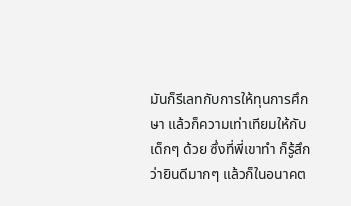มันก็รีเลทกับการให้ทุนการศึกษา แล้วก็ความเท่าเทียมให้กับเด็กๆ ด้วย ซึ่งที่พี่เขาทำ ก็รู้สึกว่ายินดีมากๆ แล้วก็ในอนาคต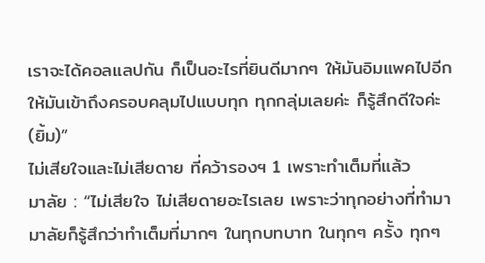เราจะได้คอลแลปกัน ก็เป็นอะไรที่ยินดีมากๆ ให้มันอิมแพคไปอีก ให้มันเข้าถึงครอบคลุมไปแบบทุก ทุกกลุ่มเลยค่ะ ก็รู้สึกดีใจค่ะ (ยิ้ม)”
ไม่เสียใจและไม่เสียดาย ที่คว้ารองฯ 1 เพราะทำเต็มที่แล้ว
มาลัย : “ไม่เสียใจ ไม่เสียดายอะไรเลย เพราะว่าทุกอย่างที่ทำมา มาลัยก็รู้สึกว่าทำเต็มที่มากๆ ในทุกบทบาท ในทุกๆ ครั้ง ทุกๆ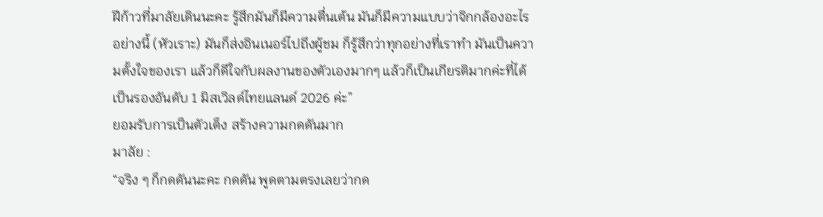ฝีก้าวที่มาลัยเดินนะคะ รู้สึกมันก็มีความตื่นเต้น มันก็มีความแบบว่าจิกกล้องอะไรอย่างนี้ (หัวเราะ) มันก็ส่งอินเนอร์ไปถึงผู้ชม ก็รู้สึกว่าทุกอย่างที่เราทำ มันเป็นความตั้งใจของเรา แล้วก็ดีใจกับผลงานของตัวเองมากๆ แล้วก็เป็นเกียรติมากค่ะที่ได้เป็นรองอันดับ 1 มิสเวิลด์ไทยแลนด์ 2026 ค่ะ”
ยอมรับการเป็นตัวเต็ง สร้างความกดดันมาก
มาลัย :
“จริง ๆ ก็กดดันนะคะ กดดัน พูดตามตรงเลยว่ากด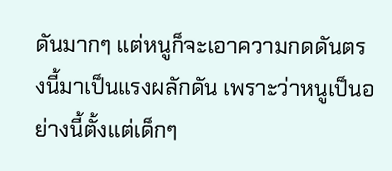ดันมากๆ แต่หนูก็จะเอาความกดดันตรงนี้มาเป็นแรงผลักดัน เพราะว่าหนูเป็นอย่างนี้ตั้งแต่เด็กๆ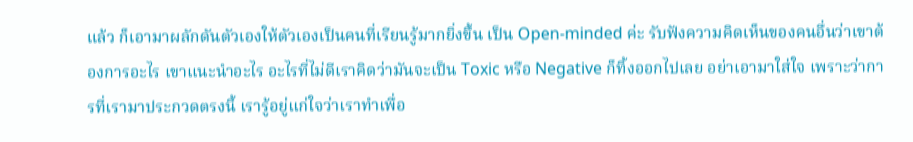แล้ว ก็เอามาผลักดันตัวเองให้ตัวเองเป็นคนที่เรียนรู้มากยิ่งขึ้น เป็น Open-minded ค่ะ รับฟังความคิดเห็นของคนอื่นว่าเขาต้องการอะไร เขาแนะนำอะไร อะไรที่ไม่ดีเราคิดว่ามันจะเป็น Toxic หรือ Negative ก็ทิ้งออกไปเลย อย่าเอามาใส่ใจ เพราะว่าการที่เรามาประกวดตรงนี้ เรารู้อยู่แก่ใจว่าเราทำเพื่อ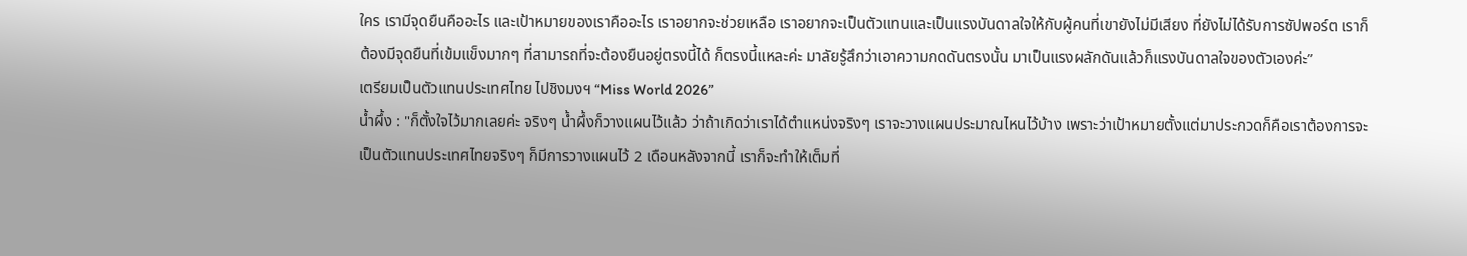ใคร เรามีจุดยืนคืออะไร และเป้าหมายของเราคืออะไร เราอยากจะช่วยเหลือ เราอยากจะเป็นตัวแทนและเป็นแรงบันดาลใจให้กับผู้คนที่เขายังไม่มีเสียง ที่ยังไม่ได้รับการซัปพอร์ต เราก็ต้องมีจุดยืนที่เข้มแข็งมากๆ ที่สามารถที่จะต้องยืนอยู่ตรงนี้ได้ ก็ตรงนี้แหละค่ะ มาลัยรู้สึกว่าเอาความกดดันตรงนั้น มาเป็นแรงผลักดันแล้วก็แรงบันดาลใจของตัวเองค่ะ”
เตรียมเป็นตัวแทนประเทศไทย ไปชิงมงฯ “Miss World 2026”
น้ำผึ้ง : "ก็ตั้งใจไว้มากเลยค่ะ จริงๆ น้ำผึ้งก็วางแผนไว้แล้ว ว่าถ้าเกิดว่าเราได้ตำแหน่งจริงๆ เราจะวางแผนประมาณไหนไว้บ้าง เพราะว่าเป้าหมายตั้งแต่มาประกวดก็คือเราต้องการจะเป็นตัวแทนประเทศไทยจริงๆ ก็มีการวางแผนไว้ 2 เดือนหลังจากนี้ เราก็จะทำให้เต็มที่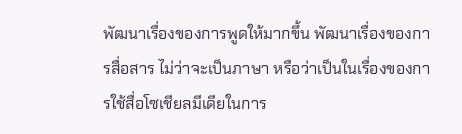พัฒนาเรื่องของการพูดให้มากขึ้น พัฒนาเรื่องของการสื่อสาร ไม่ว่าจะเป็นภาษา หรือว่าเป็นในเรื่องของการใช้สื่อโซเชียลมีเดียในการ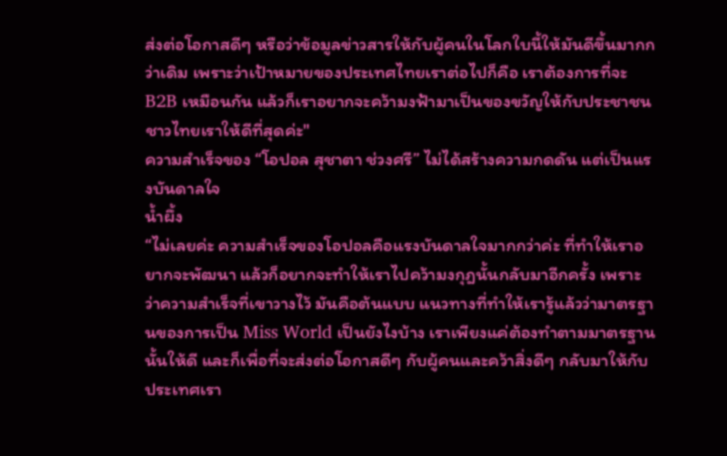ส่งต่อโอกาสดีๆ หรือว่าข้อมูลข่าวสารให้กับผู้คนในโลกใบนี้ให้มันดีขึ้นมากกว่าเดิม เพราะว่าเป้าหมายของประเทศไทยเราต่อไปก็คือ เราต้องการที่จะ B2B เหมือนกัน แล้วก็เราอยากจะคว้ามงฟ้ามาเป็นของขวัญให้กับประชาชนชาวไทยเราให้ดีที่สุดค่ะ"
ความสำเร็จของ “โอปอล สุชาตา ช่วงศรี” ไม่ได้สร้างความกดดัน แต่เป็นแรงบันดาลใจ
น้ำผึ้ง
“ไม่เลยค่ะ ความสำเร็จของโอปอลคือแรงบันดาลใจมากกว่าค่ะ ที่ทำให้เราอยากจะพัฒนา แล้วก็อยากจะทำให้เราไปคว้ามงกุฎนั้นกลับมาอีกครั้ง เพราะว่าความสำเร็จที่เขาวางไว้ มันคือต้นแบบ แนวทางที่ทำให้เรารู้แล้วว่ามาตรฐานของการเป็น Miss World เป็นยังไงบ้าง เราเพียงแค่ต้องทำตามมาตรฐานนั้นให้ดี และก็เพื่อที่จะส่งต่อโอกาสดีๆ กับผู้คนและคว้าสิ่งดีๆ กลับมาให้กับประเทศเรา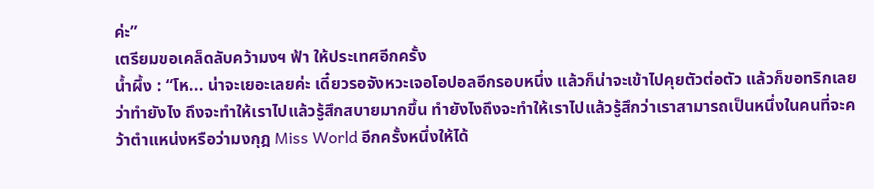ค่ะ”
เตรียมขอเคล็ดลับคว้ามงฯ ฟ้า ให้ประเทศอีกครั้ง
น้ำผึ้ง : “โห... น่าจะเยอะเลยค่ะ เดี๋ยวรอจังหวะเจอโอปอลอีกรอบหนึ่ง แล้วก็น่าจะเข้าไปคุยตัวต่อตัว แล้วก็ขอทริกเลยว่าทำยังไง ถึงจะทำให้เราไปแล้วรู้สึกสบายมากขึ้น ทำยังไงถึงจะทำให้เราไปแล้วรู้สึกว่าเราสามารถเป็นหนึ่งในคนที่จะคว้าตำแหน่งหรือว่ามงกุฎ Miss World อีกครั้งหนึ่งให้ได้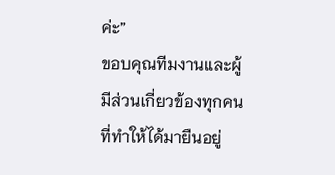ค่ะ”
ขอบคุณทีมงานและผู้มีส่วนเกี่ยวข้องทุกคน ที่ทำให้ได้มายืนอยู่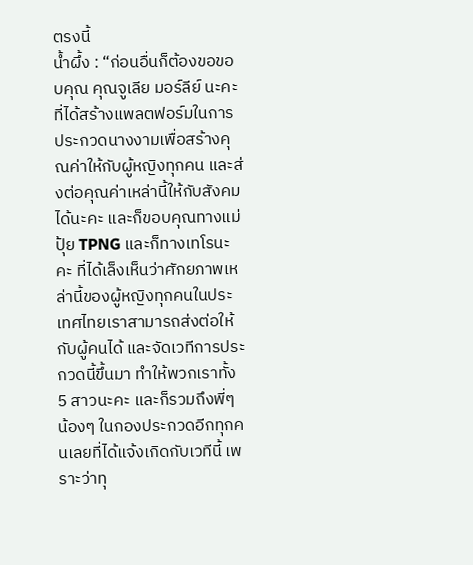ตรงนี้
น้ำผึ้ง : “ก่อนอื่นก็ต้องขอขอบคุณ คุณจูเลีย มอร์ลีย์ นะคะ ที่ได้สร้างแพลตฟอร์มในการประกวดนางงามเพื่อสร้างคุณค่าให้กับผู้หญิงทุกคน และส่งต่อคุณค่าเหล่านี้ให้กับสังคมได้นะคะ และก็ขอบคุณทางแม่ปุ้ย TPNG และก็ทางเทโรนะคะ ที่ได้เล็งเห็นว่าศักยภาพเหล่านี้ของผู้หญิงทุกคนในประเทศไทยเราสามารถส่งต่อให้กับผู้คนได้ และจัดเวทีการประกวดนี้ขึ้นมา ทำให้พวกเราทั้ง 5 สาวนะคะ และก็รวมถึงพี่ๆ น้องๆ ในกองประกวดอีกทุกคนเลยที่ได้แจ้งเกิดกับเวทีนี้ เพราะว่าทุ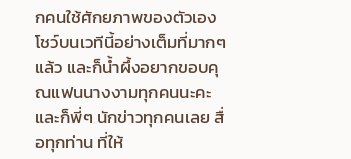กคนใช้ศักยภาพของตัวเองโชว์บนเวทีนี้อย่างเต็มที่มากๆ แล้ว และก็น้ำผึ้งอยากขอบคุณแฟนนางงามทุกคนนะคะ และก็พี่ๆ นักข่าวทุกคนเลย สื่อทุกท่าน ที่ให้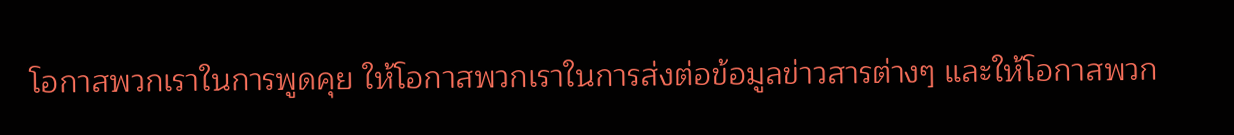โอกาสพวกเราในการพูดคุย ให้โอกาสพวกเราในการส่งต่อข้อมูลข่าวสารต่างๆ และให้โอกาสพวก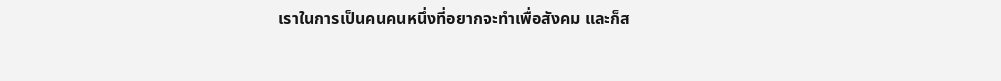เราในการเป็นคนคนหนึ่งที่อยากจะทำเพื่อสังคม และก็ส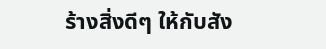ร้างสิ่งดีๆ ให้กับสัง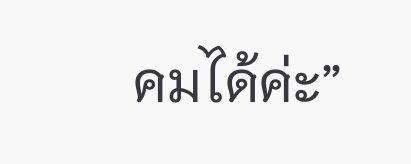คมได้ค่ะ”